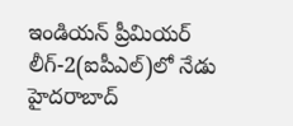ఇండియన్ ప్రీమియర్ లీగ్-2(ఐపీఎల్)లో నేడు హైదరాబాద్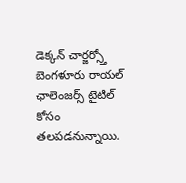డెక్కన్ చార్జర్స్తో బెంగళూరు రాయల్ ఛాలెంజర్స్ టైటిల్ కోసం తలపడనున్నాయి.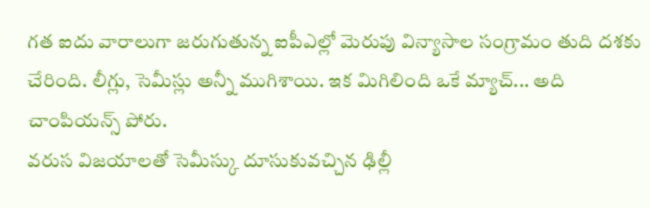గత ఐదు వారాలుగా జరుగుతున్న ఐపీఎల్లో మెరుపు విన్యాసాల సంగ్రామం తుది దశకు చేరింది. లీగ్లు, సెమీస్లు అన్నీ ముగిశాయి. ఇక మిగిలింది ఒకే మ్యాచ్... అది చాంపియన్స్ పోరు.
వరుస విజయాలతో సెమీస్కు దూసుకువచ్చిన ఢిల్లీ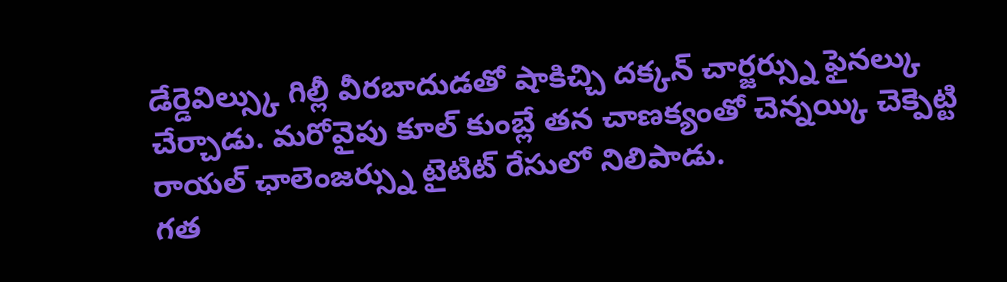డేర్డెవిల్స్కు గిల్లీ వీరబాదుడతో షాకిచ్చి దక్కన్ చార్జర్స్ను ఫైనల్కు చేర్చాడు. మరోవైపు కూల్ కుంబ్లే తన చాణక్యంతో చెన్నయ్కి చెక్పెట్టి రాయల్ ఛాలెంజర్స్ను టైటిట్ రేసులో నిలిపాడు.
గత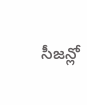సీజన్లో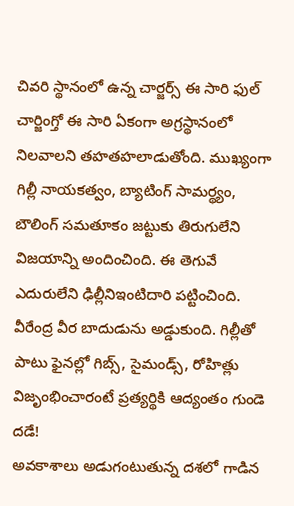చివరి స్థానంలో ఉన్న చార్జర్స్ ఈ సారి ఫుల్ చార్జింగ్తో ఈ సారి ఏకంగా అగ్రస్థానంలో నిలవాలని తహతహలాడుతోంది. ముఖ్యంగా గిల్లీ నాయకత్వం, బ్యాటింగ్ సామర్థ్యం, బౌలింగ్ సమతూకం జట్టుకు తిరుగులేని విజయాన్ని అందించింది. ఈ తెగువే ఎదురులేని ఢిల్లీనిఇంటిదారి పట్టించింది. వీరేంద్ర వీర బాదుడును అడ్డుకుంది. గిల్లీతో పాటు ఫైనల్లో గిబ్స్, సైమండ్స్, రోహిత్లు విజృంభించారంటే ప్రత్యర్థికి ఆద్యంతం గుండె దడే!
అవకాశాలు అడుగంటుతున్న దశలో గాడిన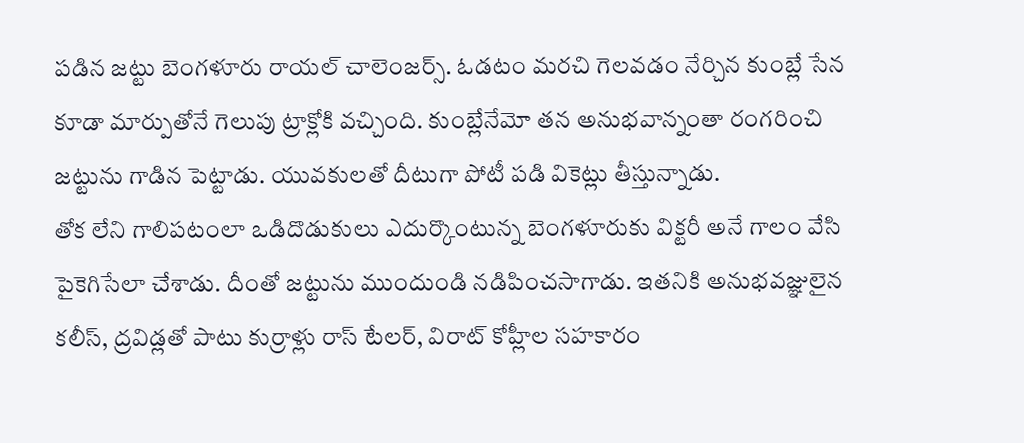పడిన జట్టు బెంగళూరు రాయల్ చాలెంజర్స్. ఓడటం మరచి గెలవడం నేర్చిన కుంబ్లే సేన కూడా మార్పుతోనే గెలుపు ట్రాక్లోకి వచ్చింది. కుంబ్లేనేమో తన అనుభవాన్నంతా రంగరించి జట్టును గాడిన పెట్టాడు. యువకులతో దీటుగా పోటీ పడి వికెట్లు తీస్తున్నాడు.
తోక లేని గాలిపటంలా ఒడిదొడుకులు ఎదుర్కొంటున్న బెంగళూరుకు విక్టరీ అనే గాలం వేసి పైకెగిసేలా చేశాడు. దీంతో జట్టును ముందుండి నడిపించసాగాడు. ఇతనికి అనుభవజ్ఞులైన కలీస్, ద్రవిడ్లతో పాటు కుర్రాళ్లు రాస్ టేలర్, విరాట్ కోహ్లీల సహకారం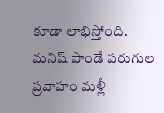కూడా లాభిస్తోంది.
మనిష్ పాండే పరుగుల ప్రవాహం మళ్లీ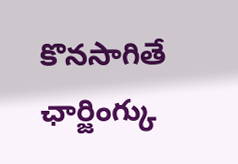కొనసాగితే ఛార్జింగ్కు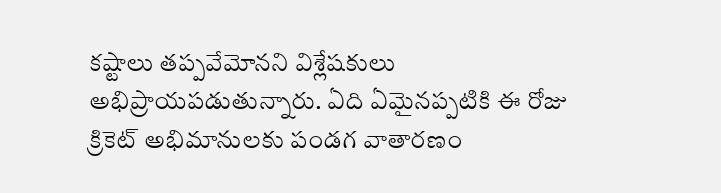కష్టాలు తప్పవేమోనని విశ్లేషకులు అభిప్రాయపడుతున్నారు. ఏది ఏమైనప్పటికి ఈ రోజు క్రికెట్ అభిమానులకు పండగ వాతారణం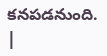కనపడనుంది. |